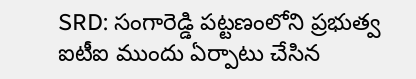SRD: సంగారెడ్డి పట్టణంలోని ప్రభుత్వ ఐటీఐ ముందు ఏర్పాటు చేసిన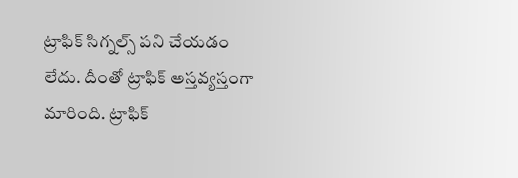ట్రాఫిక్ సిగ్నల్స్ పని చేయడం లేదు. దీంతో ట్రాఫిక్ అస్తవ్యస్తంగా మారింది. ట్రాఫిక్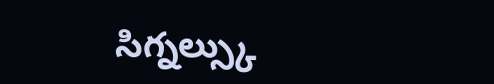సిగ్నల్స్కు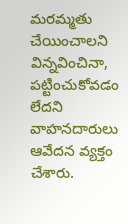మరమ్మతు చేయించాలని విన్నవించినా, పట్టించుకోవడం లేదని వాహనదారులు ఆవేదన వ్యక్తం చేశారు.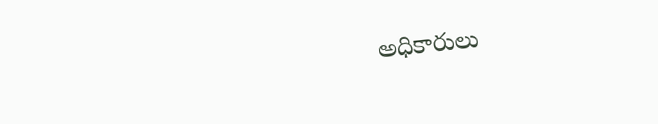అధికారులు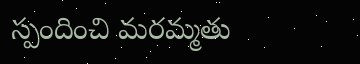స్పందించి మరమ్మతు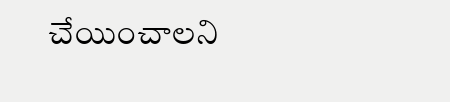చేయించాలని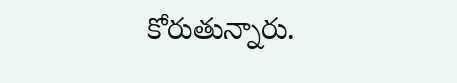కోరుతున్నారు.